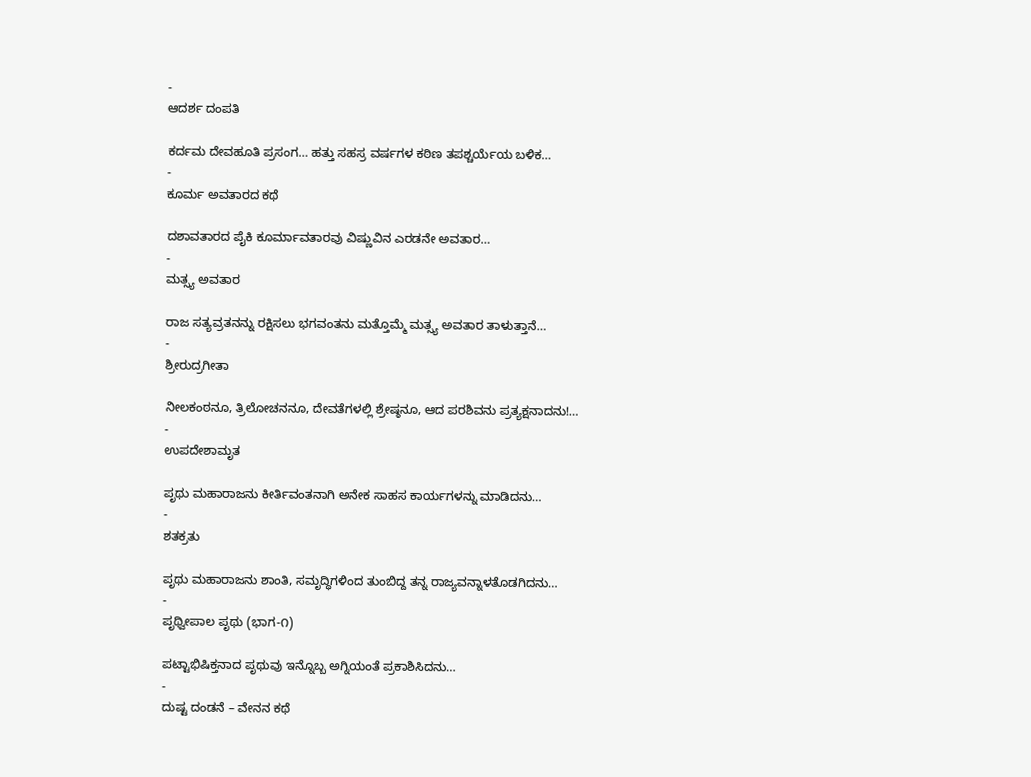-
ಆದರ್ಶ ದಂಪತಿ

ಕರ್ದಮ ದೇವಹೂತಿ ಪ್ರಸಂಗ… ಹತ್ತು ಸಹಸ್ರ ವರ್ಷಗಳ ಕಠಿಣ ತಪಶ್ಚರ್ಯೆಯ ಬಳಿಕ…
-
ಕೂರ್ಮ ಅವತಾರದ ಕಥೆ

ದಶಾವತಾರದ ಪೈಕಿ ಕೂರ್ಮಾವತಾರವು ವಿಷ್ಣುವಿನ ಎರಡನೇ ಅವತಾರ…
-
ಮತ್ಸ್ಯ ಅವತಾರ

ರಾಜ ಸತ್ಯವ್ರತನನ್ನು ರಕ್ಷಿಸಲು ಭಗವಂತನು ಮತ್ತೊಮ್ಮೆ ಮತ್ಸ್ಯ ಅವತಾರ ತಾಳುತ್ತಾನೆ…
-
ಶ್ರೀರುದ್ರಗೀತಾ

ನೀಲಕಂಠನೂ, ತ್ರಿಲೋಚನನೂ, ದೇವತೆಗಳಲ್ಲಿ ಶ್ರೇಷ್ಠನೂ, ಆದ ಪರಶಿವನು ಪ್ರತ್ಯಕ್ಷನಾದನು!…
-
ಉಪದೇಶಾಮೃತ

ಪೃಥು ಮಹಾರಾಜನು ಕೀರ್ತಿವಂತನಾಗಿ ಅನೇಕ ಸಾಹಸ ಕಾರ್ಯಗಳನ್ನು ಮಾಡಿದನು…
-
ಶತಕ್ರತು

ಪೃಥು ಮಹಾರಾಜನು ಶಾಂತಿ, ಸಮೃದ್ಧಿಗಳಿಂದ ತುಂಬಿದ್ದ ತನ್ನ ರಾಜ್ಯವನ್ನಾಳತೊಡಗಿದನು…
-
ಪೃಥ್ವೀಪಾಲ ಪೃಥು (ಭಾಗ-೧)

ಪಟ್ಟಾಭಿಷಿಕ್ತನಾದ ಪೃಥುವು ಇನ್ನೊಬ್ಬ ಅಗ್ನಿಯಂತೆ ಪ್ರಕಾಶಿಸಿದನು…
-
ದುಷ್ಟ ದಂಡನೆ – ವೇನನ ಕಥೆ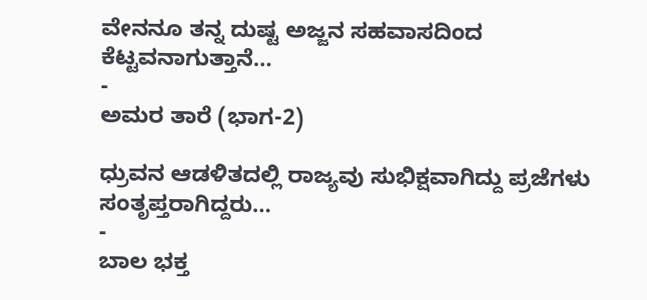ವೇನನೂ ತನ್ನ ದುಷ್ಟ ಅಜ್ಜನ ಸಹವಾಸದಿಂದ ಕೆಟ್ಟವನಾಗುತ್ತಾನೆ…
-
ಅಮರ ತಾರೆ (ಭಾಗ-2)

ಧ್ರುವನ ಆಡಳಿತದಲ್ಲಿ ರಾಜ್ಯವು ಸುಭಿಕ್ಷವಾಗಿದ್ದು ಪ್ರಜೆಗಳು ಸಂತೃಪ್ತರಾಗಿದ್ದರು…
-
ಬಾಲ ಭಕ್ತ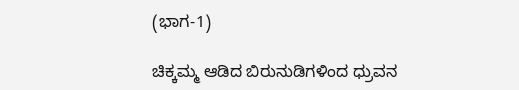(ಭಾಗ-1)

ಚಿಕ್ಕಮ್ಮ ಆಡಿದ ಬಿರುನುಡಿಗಳಿಂದ ಧ್ರುವನ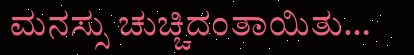ಮನಸ್ಸು ಚುಚ್ಚಿದಂತಾಯಿತು…